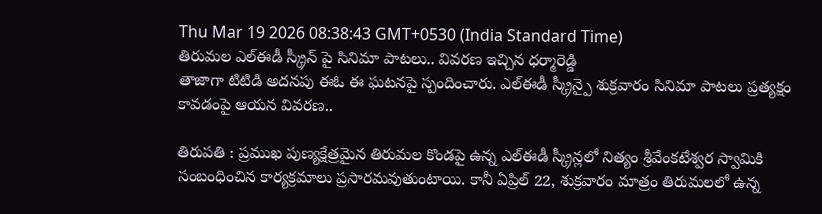Thu Mar 19 2026 08:38:43 GMT+0530 (India Standard Time)
తిరుమల ఎల్ఈడీ స్క్రీన్ పై సినిమా పాటలు.. వివరణ ఇచ్చిన ధర్మారెడ్డి
తాజాగా టిటిడి అదనపు ఈఓ ఈ ఘటనపై స్పందించారు. ఎల్ఈడీ స్క్రీన్పై శుక్రవారం సినిమా పాటలు ప్రత్యక్షం కావడంపై ఆయన వివరణ..

తిరుపతి : ప్రముఖ పుణ్యక్షేత్రమైన తిరుమల కొండపై ఉన్న ఎల్ఈడీ స్క్రీన్లలో నిత్యం శ్రీవేంకటేశ్వర స్వామికి సంబంధించిన కార్యక్రమాలు ప్రసారమవుతుంటాయి. కానీ ఏప్రిల్ 22, శుక్రవారం మాత్రం తిరుమలలో ఉన్న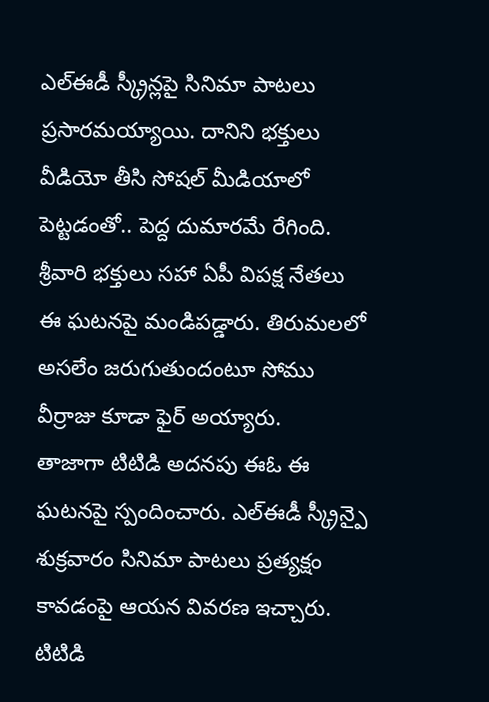ఎల్ఈడీ స్క్రీన్లపై సినిమా పాటలు ప్రసారమయ్యాయి. దానిని భక్తులు వీడియో తీసి సోషల్ మీడియాలో పెట్టడంతో.. పెద్ద దుమారమే రేగింది. శ్రీవారి భక్తులు సహా ఏపీ విపక్ష నేతలు ఈ ఘటనపై మండిపడ్డారు. తిరుమలలో అసలేం జరుగుతుందంటూ సోము వీర్రాజు కూడా ఫైర్ అయ్యారు.
తాజాగా టిటిడి అదనపు ఈఓ ఈ ఘటనపై స్పందించారు. ఎల్ఈడీ స్క్రీన్పై శుక్రవారం సినిమా పాటలు ప్రత్యక్షం కావడంపై ఆయన వివరణ ఇచ్చారు. టిటిడి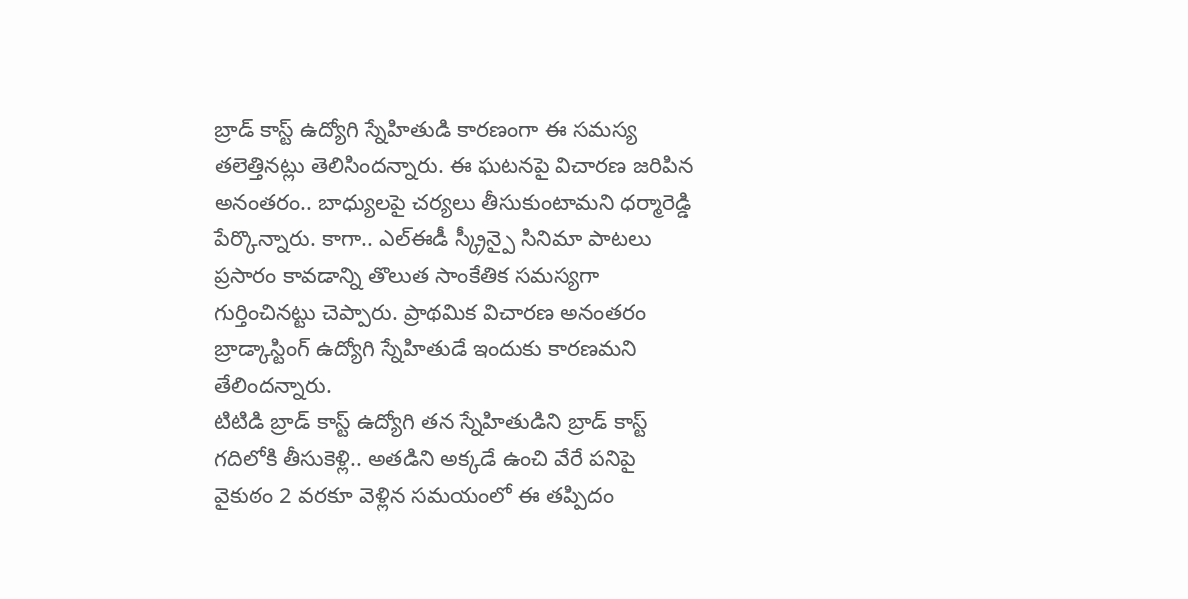బ్రాడ్ కాస్ట్ ఉద్యోగి స్నేహితుడి కారణంగా ఈ సమస్య తలెత్తినట్లు తెలిసిందన్నారు. ఈ ఘటనపై విచారణ జరిపిన అనంతరం.. బాధ్యులపై చర్యలు తీసుకుంటామని ధర్మారెడ్డి పేర్కొన్నారు. కాగా.. ఎల్ఈడీ స్క్రీన్పై సినిమా పాటలు ప్రసారం కావడాన్ని తొలుత సాంకేతిక సమస్యగా గుర్తించినట్టు చెప్పారు. ప్రాథమిక విచారణ అనంతరం బ్రాడ్కాస్టింగ్ ఉద్యోగి స్నేహితుడే ఇందుకు కారణమని తేలిందన్నారు.
టిటిడి బ్రాడ్ కాస్ట్ ఉద్యోగి తన స్నేహితుడిని బ్రాడ్ కాస్ట్ గదిలోకి తీసుకెళ్లి.. అతడిని అక్కడే ఉంచి వేరే పనిపై వైకుఠం 2 వరకూ వెళ్లిన సమయంలో ఈ తప్పిదం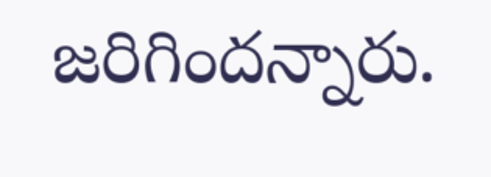జరిగిందన్నారు.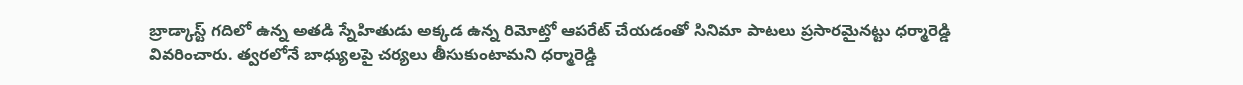బ్రాడ్కాస్ట్ గదిలో ఉన్న అతడి స్నేహితుడు అక్కడ ఉన్న రిమోట్తో ఆపరేట్ చేయడంతో సినిమా పాటలు ప్రసారమైనట్టు ధర్మారెడ్డి వివరించారు. త్వరలోనే బాధ్యులపై చర్యలు తీసుకుంటామని ధర్మారెడ్డి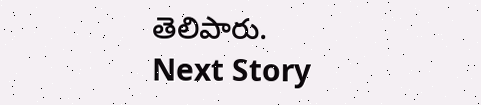తెలిపారు.
Next Story